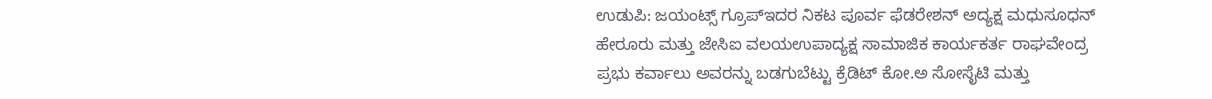ಉಡುಪಿ: ಜಯಂಟ್ಸ್ ಗ್ರೂಪ್‍ಇದರ ನಿಕಟ ಪೂರ್ವ ಫೆಡರೇಶನ್ ಅದ್ಯಕ್ಷ ಮಧುಸೂಧನ್ ಹೇರೂರು ಮತ್ತು ಜೇಸಿಐ ವಲಯಉಪಾದ್ಯಕ್ಷ ಸಾಮಾಜಿಕ ಕಾರ್ಯಕರ್ತ ರಾಘವೇಂದ್ರ ಪ್ರಭು ಕರ್ವಾಲು ಅವರನ್ನು ಬಡಗುಬೆಟ್ಟು ಕ್ರೆಡಿಟ್ ಕೋ.ಅ ಸೋಸೈಟಿ ಮತ್ತು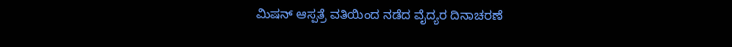ಮಿಷನ್ ಆಸ್ಪತ್ರೆ ವತಿಯಿಂದ ನಡೆದ ವೈದ್ಯರ ದಿನಾಚರಣೆ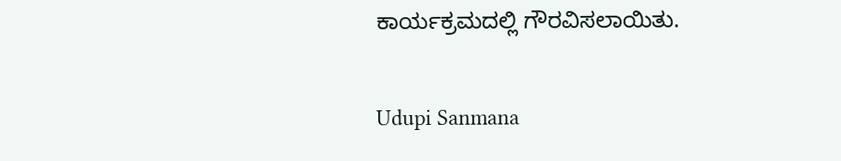ಕಾರ್ಯಕ್ರಮದಲ್ಲಿ ಗೌರವಿಸಲಾಯಿತು.

Udupi Sanmana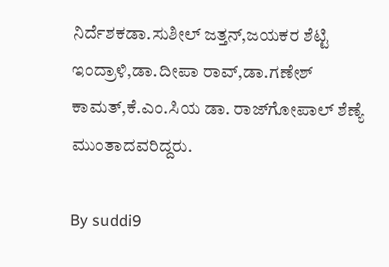ನಿರ್ದೆಶಕಡಾ.ಸುಶೀಲ್ ಜತ್ತನ್,ಜಯಕರ ಶೆಟ್ಟಿ ಇಂದ್ರಾಳಿ,ಡಾ.ದೀಪಾ ರಾವ್,ಡಾ.ಗಣೇಶ್ ಕಾಮತ್,ಕೆ.ಎಂ.ಸಿಯ ಡಾ. ರಾಜ್‍ಗೋಪಾಲ್ ಶೆಣ್ಯೆ ಮುಂತಾದವರಿದ್ದರು.

By suddi9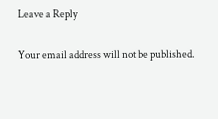Leave a Reply

Your email address will not be published.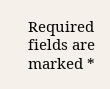Required fields are marked *